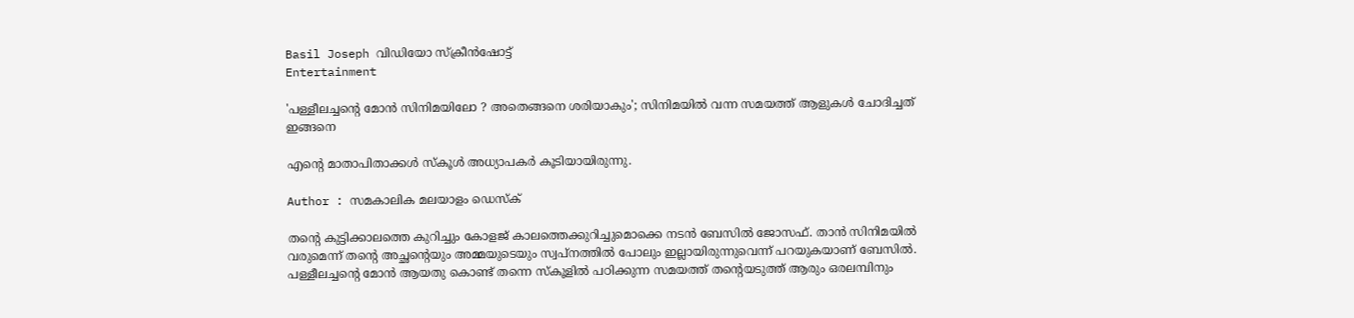Basil Joseph വിഡിയോ സ്ക്രീൻഷോട്ട്
Entertainment

'പള്ളീലച്ചന്റെ മോൻ സിനിമയിലോ ? അതെങ്ങനെ ശരിയാകും'; സിനിമയിൽ വന്ന സമയത്ത് ആളുകൾ ചോദിച്ചത് ഇങ്ങനെ

എന്റെ മാതാപിതാക്കൾ സ്കൂൾ അധ്യാപകർ കൂടിയായിരുന്നു.

Author : സമകാലിക മലയാളം ഡെസ്ക്

തന്റെ കുട്ടിക്കാലത്തെ കുറിച്ചും കോളജ് കാലത്തെക്കുറിച്ചുമൊക്കെ നടൻ ബേസിൽ ജോസഫ്. താൻ സിനിമയിൽ വരുമെന്ന് തന്റെ അച്ഛന്റെയും അമ്മയുടെയും സ്വപ്നത്തിൽ പോലും ഇല്ലായിരുന്നുവെന്ന് പറയുകയാണ് ബേസിൽ. പള്ളീലച്ചന്റെ മോൻ ആയതു കൊണ്ട് തന്നെ സ്കൂളിൽ പഠിക്കുന്ന സമയത്ത് തന്റെയടുത്ത് ആരും ഒരലമ്പിനും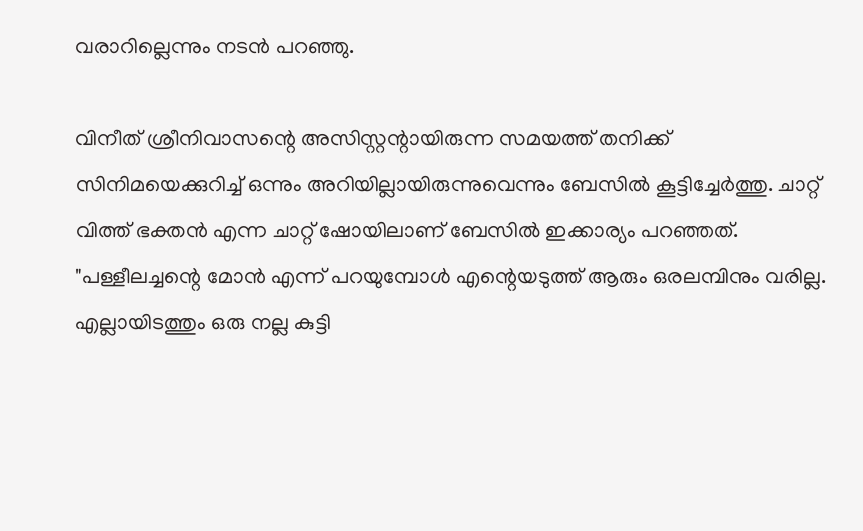വരാറില്ലെന്നും നടൻ പറഞ്ഞു.

വിനീത് ശ്രീനിവാസന്റെ അസിസ്റ്റന്റായിരുന്ന സമയത്ത് തനിക്ക് സിനിമയെക്കുറിച്ച് ഒന്നും അറിയില്ലായിരുന്നുവെന്നും ബേസിൽ കൂട്ടിച്ചേർത്തു. ചാറ്റ് വിത്ത് ഭക്തൻ എന്ന ചാറ്റ് ഷോയിലാണ് ബേസിൽ ഇക്കാര്യം പറഞ്ഞത്. "പള്ളീലച്ചന്റെ മോൻ എന്ന് പറയുമ്പോൾ എന്റെയടുത്ത് ആരും ഒരലമ്പിനും വരില്ല. എല്ലായിടത്തും ഒരു നല്ല കുട്ടി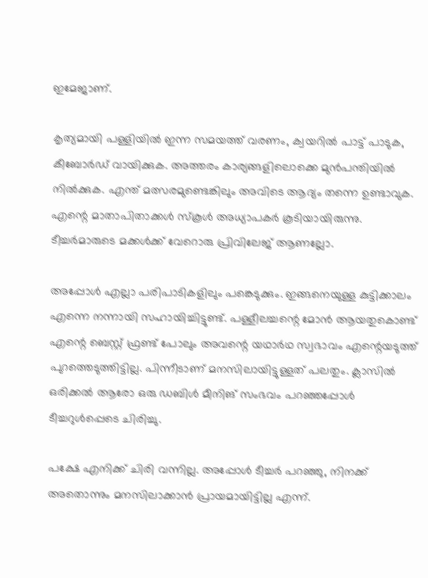ഇമേജാണ്.

കൃത്യമായി പള്ളിയിൽ ഇന്ന സമയത്ത് വരണം, ക്വയറിൽ പാട്ട് പാടുക, കീബോർഡ് വായിക്കുക. അത്തരം കാര്യങ്ങളിലൊക്കെ മുൻപന്തിയിൽ നിൽക്കുക. എന്ത് മത്സരമുണ്ടെങ്കിലും അവിടെ ആദ്യം തന്നെ ഉണ്ടാവുക. എന്റെ മാതാപിതാക്കൾ സ്കൂൾ അധ്യാപകർ കൂടിയായിരുന്നു. ടീച്ചർമാരുടെ മക്കൾക്ക് വേറൊരു പ്രിവിലേജ് ആണല്ലോ.

അപ്പോൾ എല്ലാ പരിപാടികളിലും പങ്കെടുക്കും. ഇങ്ങനെയുള്ള കുട്ടിക്കാലം എന്നെ നന്നായി സഹായിച്ചിട്ടുണ്ട്. പള്ളീലച്ചന്റെ മോൻ ആയതുകൊണ്ട് എന്റെ ബെസ്റ്റ് ഫ്രണ്ട് പോലും അവന്റെ യഥാർഥ സ്വഭാവം എന്റെയടുത്ത് പുറത്തെടുത്തിട്ടില്ല. പിന്നീടാണ് മനസിലായിട്ടുള്ളത് പലതും. ക്ലാസിൽ ഒരിക്കൽ ആരോ ഒരു ഡബിൾ മീനിങ് സംഭവം പറഞ്ഞപ്പോൾ ടീച്ചറുൾപ്പെടെ ചിരിച്ചു.

പക്ഷേ എനിക്ക് ചിരി വന്നില്ല. അപ്പോൾ ടീച്ചർ പറഞ്ഞു, നിനക്ക് അതൊന്നും മനസിലാക്കാൻ പ്രായമായിട്ടില്ല എന്ന്.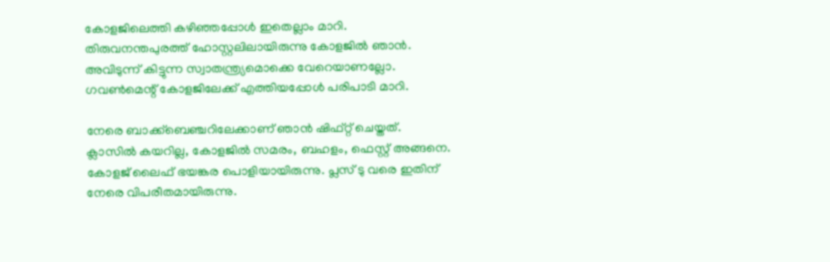കോളജിലെത്തി കഴിഞ്ഞപ്പോൾ ഇതെല്ലാം മാറി. തിരുവനന്തപുരത്ത് ഹോസ്റ്റലിലായിരുന്നു കോളജിൽ ഞാൻ. അവിടുന്ന് കിട്ടുന്ന സ്വാതന്ത്ര്യമൊക്കെ വേറെയാണല്ലോ. ഗവൺമെന്റ് കോളജിലേക്ക് എത്തിയപ്പോൾ പരിപാടി മാറി.

നേരെ ബാക്ക്ബെഞ്ചറിലേക്കാണ് ഞാൻ ഷിഫ്റ്റ് ചെയ്തത്. ക്ലാസിൽ കയറില്ല, കോളജിൽ സമരം, ബഹളം, ഫെസ്റ്റ് അങ്ങനെ. കോളജ് ലൈഫ് ഭയങ്കര പൊളിയായിരുന്നു. പ്ലസ് ടു വരെ ഇതിന് നേരെ വിപരീതമായിരുന്നു.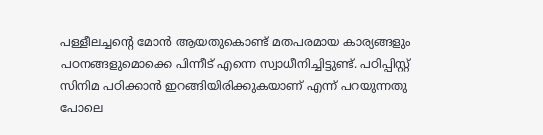പള്ളീലച്ചന്റെ മോൻ ആയതുകൊണ്ട് മതപരമായ കാര്യങ്ങളും പഠനങ്ങളുമൊക്കെ പിന്നീട് എന്നെ സ്വാധീനിച്ചിട്ടുണ്ട്. പഠിപ്പിസ്റ്റ് സിനിമ പഠിക്കാൻ ഇറങ്ങിയിരിക്കുകയാണ് എന്ന് പറയുന്നതു പോലെ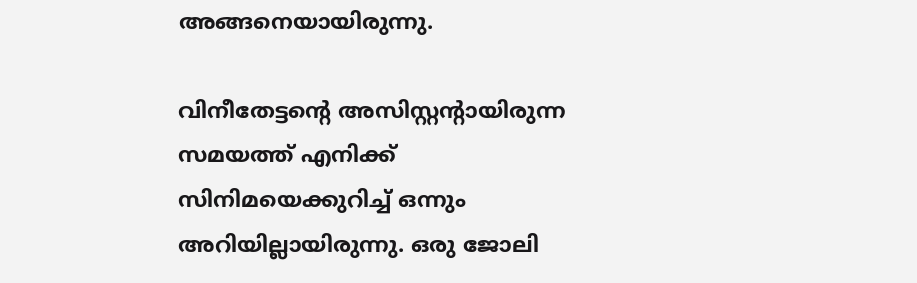അങ്ങനെയായിരുന്നു.

വിനീതേട്ടന്റെ അസിസ്റ്റന്റായിരുന്ന സമയത്ത് എനിക്ക് സിനിമയെക്കുറിച്ച് ഒന്നും അറിയില്ലായിരുന്നു. ഒരു ജോലി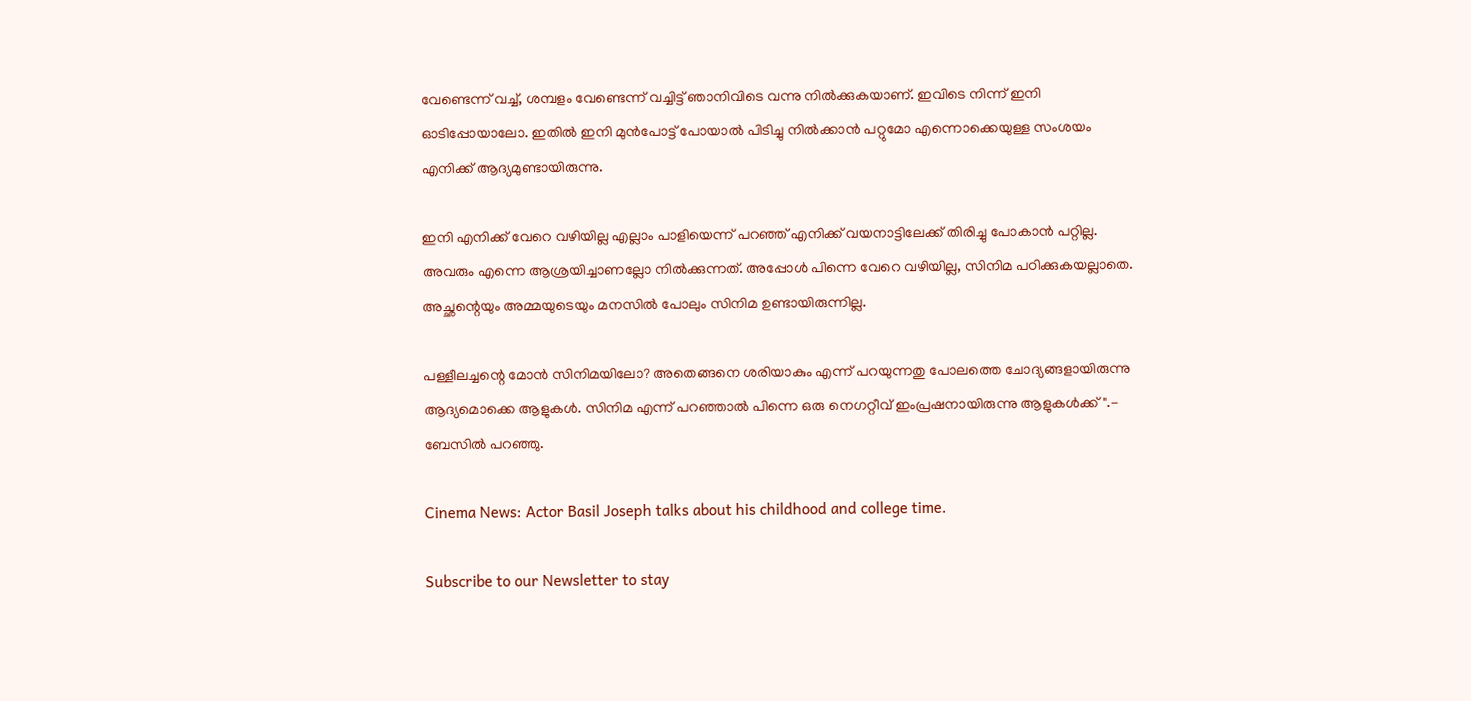വേണ്ടെന്ന് വച്ച്, ശമ്പളം വേണ്ടെന്ന് വച്ചിട്ട് ഞാനിവിടെ വന്നു നിൽക്കുകയാണ്. ഇവിടെ നിന്ന് ഇനി ഓടിപ്പോയാലോ. ഇതിൽ‌ ഇനി മുൻപോട്ട് പോയാൽ പിടിച്ചു നിൽക്കാൻ പറ്റുമോ എന്നൊക്കെയുള്ള സംശയം എനിക്ക് ആദ്യമുണ്ടായിരുന്നു.

ഇനി എനിക്ക് വേറെ വഴിയില്ല എല്ലാം പാളിയെന്ന് പറഞ്ഞ് എനിക്ക് വയനാട്ടിലേക്ക് തിരിച്ചു പോകാൻ പറ്റില്ല. അവരും എന്നെ ആശ്രയിച്ചാണല്ലോ നിൽക്കുന്നത്. അപ്പോൾ പിന്നെ വേറെ വഴിയില്ല, സിനിമ പഠിക്കുകയല്ലാതെ. അച്ഛന്റെയും അമ്മയുടെയും മനസിൽ പോലും സിനിമ ഉണ്ടായിരുന്നില്ല.

പള്ളീലച്ചന്റെ മോൻ സിനിമയിലോ? അതെങ്ങനെ ശരിയാകും എന്ന് പറയുന്നതു പോലത്തെ ചോദ്യങ്ങളായിരുന്നു ആദ്യമൊക്കെ ആളുകൾ. സിനിമ എന്ന് പറഞ്ഞാൽ പിന്നെ ഒരു നെഗറ്റീവ് ഇംപ്രഷനായിരുന്നു ആളുകൾക്ക്".- ബേസിൽ പറഞ്ഞു.

Cinema News: Actor Basil Joseph talks about his childhood and college time.

Subscribe to our Newsletter to stay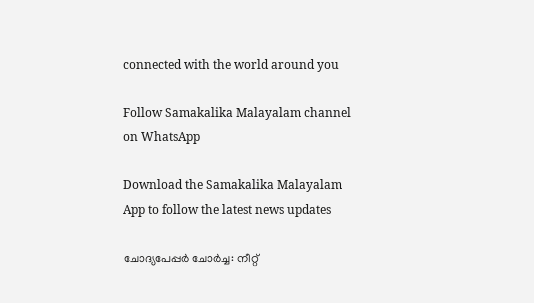connected with the world around you

Follow Samakalika Malayalam channel on WhatsApp

Download the Samakalika Malayalam App to follow the latest news updates

ചോദ്യപേപ്പര്‍ ചോര്‍ച്ച: നീറ്റ്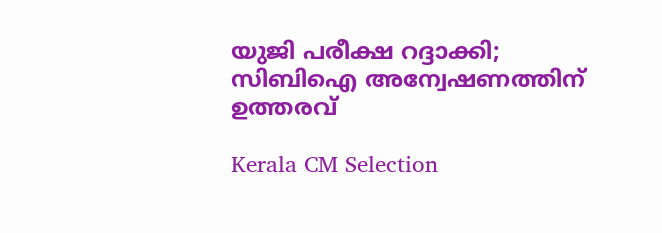യുജി പരീക്ഷ റദ്ദാക്കി; സിബിഐ അന്വേഷണത്തിന് ഉത്തരവ്

Kerala CM Selection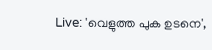Live: 'വെളുത്ത പുക ഉടനെ',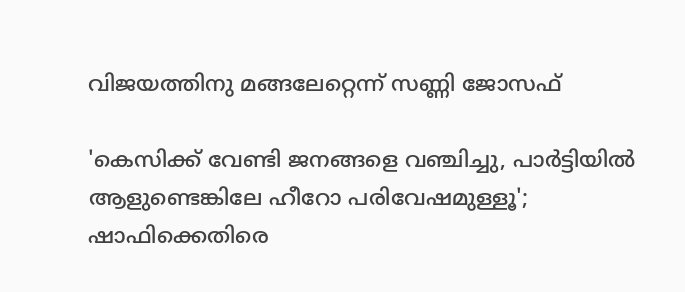വിജയത്തിനു മങ്ങലേറ്റെന്ന് സണ്ണി ജോസഫ്

'കെസിക്ക് വേണ്ടി ജനങ്ങളെ വഞ്ചിച്ചു, പാര്‍ട്ടിയില്‍ ആളുണ്ടെങ്കിലേ ഹീറോ പരിവേഷമുള്ളൂ'; ഷാഫിക്കെതിരെ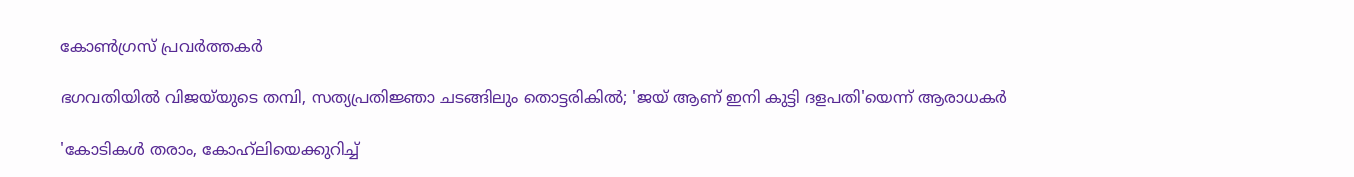കോണ്‍ഗ്രസ് പ്രവര്‍ത്തകര്‍

ഭഗവതിയിൽ വിജയ്‌യുടെ തമ്പി, സത്യപ്രതിജ്ഞാ ചടങ്ങിലും തൊട്ടരികിൽ; 'ജയ് ആണ് ഇനി കുട്ടി ദളപതി'യെന്ന് ആരാധകർ

'കോടികൾ തരാം, കോഹ്‍ലിയെക്കുറിച്ച്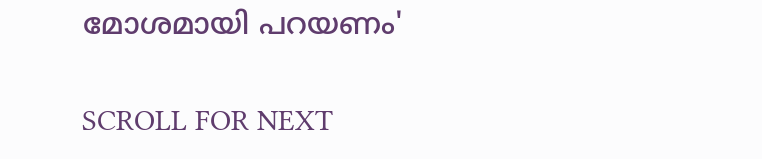മോശമായി പറയണം'

SCROLL FOR NEXT